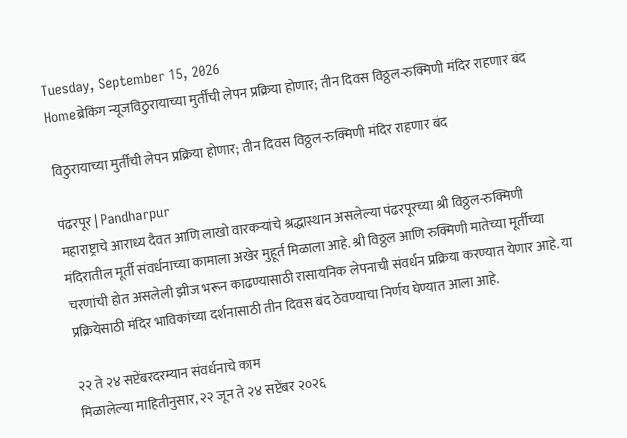Tuesday, September 15, 2026
Homeब्रेकिंग न्यूजविठुरायाच्या मुर्तींची लेपन प्रक्रिया होणार; तीन दिवस विठ्ठल-रुक्मिणी मंदिर राहणार बंद

विठुरायाच्या मुर्तींची लेपन प्रक्रिया होणार; तीन दिवस विठ्ठल-रुक्मिणी मंदिर राहणार बंद

पंढरपूर | Pandharpur
महाराष्ट्राचे आराध्य दैवत आणि लाखो वारकऱ्यांचे श्रद्धास्थान असलेल्या पंढरपूरच्या श्री विठ्ठल-रुक्मिणी मंदिरातील मूर्ती संवर्धनाच्या कामाला अखेर मुहूर्त मिळाला आहे. श्री विठ्ठल आणि रुक्मिणी मातेच्या मूर्तीच्या चरणांची होत असलेली झीज भरून काढण्यासाठी रासायनिक लेपनाची संवर्धन प्रक्रिया करण्यात येणार आहे. या प्रक्रियेसाठी मंदिर भाविकांच्या दर्शनासाठी तीन दिवस बंद ठेवण्याचा निर्णय घेण्यात आला आहे.

२२ ते २४ सप्टेंबरदरम्यान संवर्धनाचे काम
मिळालेल्या माहितीनुसार, २२ जून ते २४ सप्टेंबर २०२६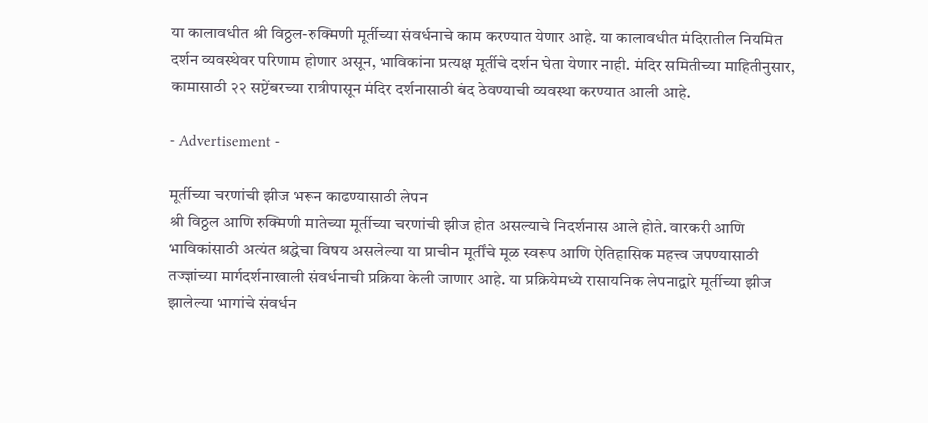या कालावधीत श्री विठ्ठल-रुक्मिणी मूर्तीच्या संवर्धनाचे काम करण्यात येणार आहे. या कालावधीत मंदिरातील नियमित दर्शन व्यवस्थेवर परिणाम होणार असून, भाविकांना प्रत्यक्ष मूर्तीचे दर्शन घेता येणार नाही. मंदिर समितीच्या माहितीनुसार, कामासाठी २२ सप्टेंबरच्या रात्रीपासून मंदिर दर्शनासाठी बंद ठेवण्याची व्यवस्था करण्यात आली आहे.

- Advertisement -

मूर्तीच्या चरणांची झीज भरून काढण्यासाठी लेपन
श्री विठ्ठल आणि रुक्मिणी मातेच्या मूर्तीच्या चरणांची झीज होत असल्याचे निदर्शनास आले होते. वारकरी आणि भाविकांसाठी अत्यंत श्रद्धेचा विषय असलेल्या या प्राचीन मूर्तींचे मूळ स्वरूप आणि ऐतिहासिक महत्त्व जपण्यासाठी तज्ज्ञांच्या मार्गदर्शनाखाली संवर्धनाची प्रक्रिया केली जाणार आहे. या प्रक्रियेमध्ये रासायनिक लेपनाद्वारे मूर्तीच्या झीज झालेल्या भागांचे संवर्धन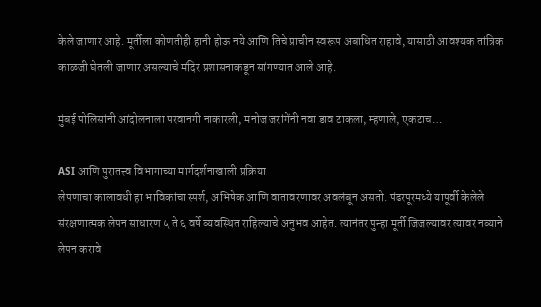केले जाणार आहे. मूर्तीला कोणतीही हानी होऊ नये आणि तिचे प्राचीन स्वरूप अबाधित राहावे, यासाठी आवश्यक तांत्रिक काळजी घेतली जाणार असल्याचे मंदिर प्रशासनाकडून सांगण्यात आले आहे.

मुंबई पोलिसांनी आंदोलनाला परवानगी नाकारली, मनोज जरांगेंनी नवा डाव टाकला, म्हणाले, एकटाच…

ASI आणि पुरातत्त्व विभागाच्या मार्गदर्शनाखाली प्रक्रिया
लेपणाचा कालावधी हा भाविकांचा स्पर्श, अभिषेक आणि वातावरणावर अवलंबून असतो. पंढरपूरमध्ये यापूर्वी केलेले संरक्षणात्मक लेपन साधारण ५ ते ६ वर्षे व्यवस्थित राहिल्याचे अनुभव आहेत. त्यानंतर पुन्हा मूर्ती जिजल्यावर त्यावर नव्याने लेपन करावे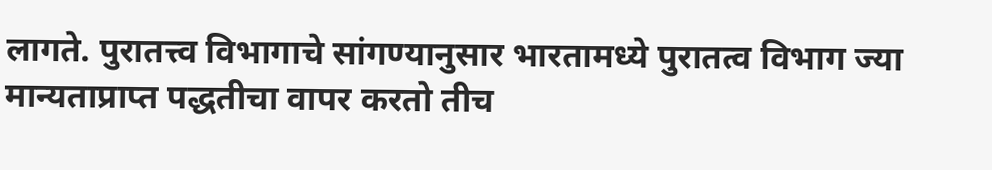लागते. पुरातत्त्व विभागाचे सांगण्यानुसार भारतामध्ये पुरातत्व विभाग ज्या मान्यताप्राप्त पद्धतीचा वापर करतो तीच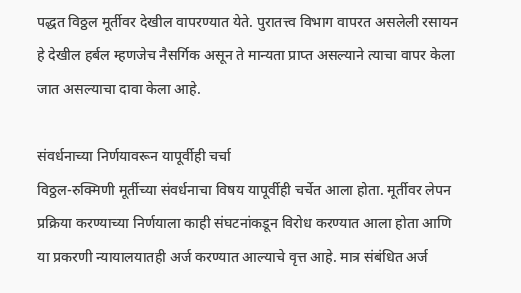पद्धत विठ्ठल मूर्तीवर देखील वापरण्यात येते. पुरातत्त्व विभाग वापरत असलेली रसायन हे देखील हर्बल म्हणजेच नैसर्गिक असून ते मान्यता प्राप्त असल्याने त्याचा वापर केला जात असल्याचा दावा केला आहे.

संवर्धनाच्या निर्णयावरून यापूर्वीही चर्चा
विठ्ठल-रुक्मिणी मूर्तीच्या संवर्धनाचा विषय यापूर्वीही चर्चेत आला होता. मूर्तीवर लेपन प्रक्रिया करण्याच्या निर्णयाला काही संघटनांकडून विरोध करण्यात आला होता आणि या प्रकरणी न्यायालयातही अर्ज करण्यात आल्याचे वृत्त आहे. मात्र संबंधित अर्ज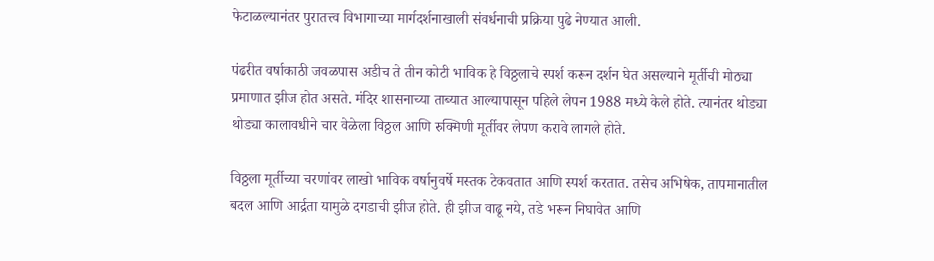फेटाळल्यानंतर पुरातत्त्व विभागाच्या मार्गदर्शनाखाली संवर्धनाची प्रक्रिया पुढे नेण्यात आली.

पंढरीत वर्षाकाठी जवळपास अडीच ते तीन कोटी भाविक हे विठ्ठलाचे स्पर्श करून दर्शन घेत असल्याने मूर्तीची मोठ्या प्रमाणात झीज होत असते. मंदिर शासनाच्या ताब्यात आल्यापासून पहिले लेपन 1988 मध्ये केले होते. त्यानंतर थोड्या थोड्या कालावधीने चार वेळेला विठ्ठल आणि रुक्मिणी मूर्तीवर लेपण करावे लागले होते.

विठ्ठला मूर्तीच्या चरणांवर लाखो भाविक वर्षानुवर्षे मस्तक टेकवतात आणि स्पर्श करतात. तसेच अभिषेक, तापमानातील बदल आणि आर्द्रता यामुळे दगडाची झीज होते. ही झीज वाढू नये, तडे भरून निघावेत आणि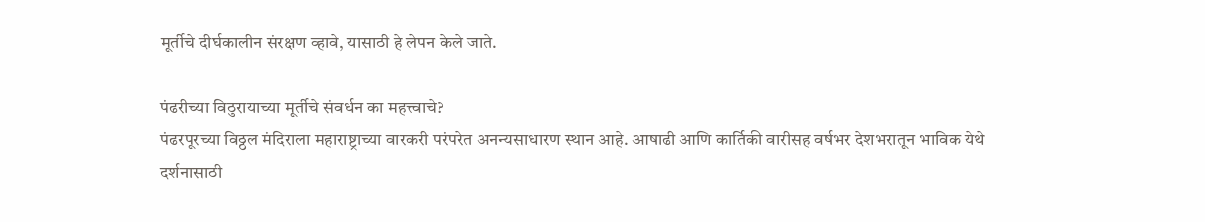मूर्तीचे दीर्घकालीन संरक्षण व्हावे, यासाठी हे लेपन केले जाते.

पंढरीच्या विठुरायाच्या मूर्तीचे संवर्धन का महत्त्वाचे?
पंढरपूरच्या विठ्ठल मंदिराला महाराष्ट्राच्या वारकरी परंपरेत अनन्यसाधारण स्थान आहे. आषाढी आणि कार्तिकी वारीसह वर्षभर देशभरातून भाविक येथे दर्शनासाठी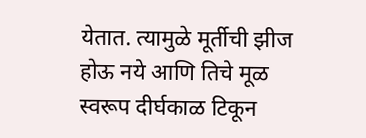येतात. त्यामुळे मूर्तीची झीज होऊ नये आणि तिचे मूळ स्वरूप दीर्घकाळ टिकून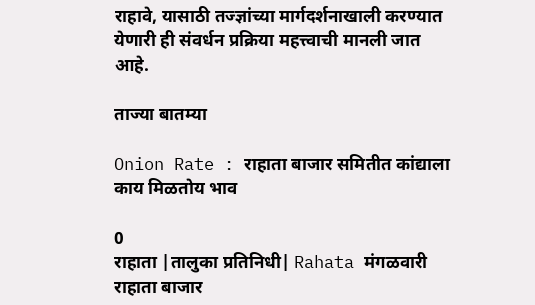राहावे, यासाठी तज्ज्ञांच्या मार्गदर्शनाखाली करण्यात येणारी ही संवर्धन प्रक्रिया महत्त्वाची मानली जात आहे.

ताज्या बातम्या

Onion Rate : राहाता बाजार समितीत कांद्याला काय मिळतोय भाव

0
राहाता |तालुका प्रतिनिधी| Rahata मंगळवारी राहाता बाजार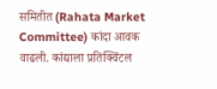समितीत (Rahata Market Committee) कांदा आवक वाढली. कांद्याला प्रतिक्विंटल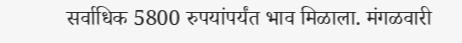सर्वाधिक 5800 रुपयांपर्यंत भाव मिळाला. मंगळवारी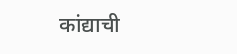कांद्याची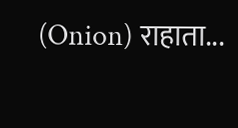(Onion) राहाता...